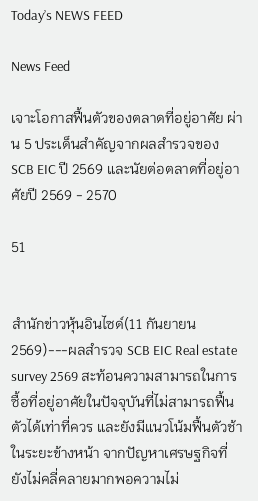Today’s NEWS FEED

News Feed

เจาะโอกาสฟื้นตัวของตลาดที่อยู่อาศัย ผ่าน 5 ประเด็นสำคัญจากผลสำรวจของ SCB EIC ปี 2569 และนัยต่อตลาดที่อยู่อาศัยปี 2569 - 2570

51


สำนักข่าวหุ้นอินไซด์(11 กันยายน 2569)---ผลสำรวจ SCB EIC Real estate survey 2569 สะท้อนความสามารถในการซื้อที่อยู่อาศัยในปัจจุบันที่ไม่สามารถฟื้นตัวได้เท่าที่ควร และยังมีแนวโน้มฟื้นตัวช้าในระยะข้างหน้า จากปัญหาเศรษฐกิจที่ยังไม่คลี่คลายมากพอความไม่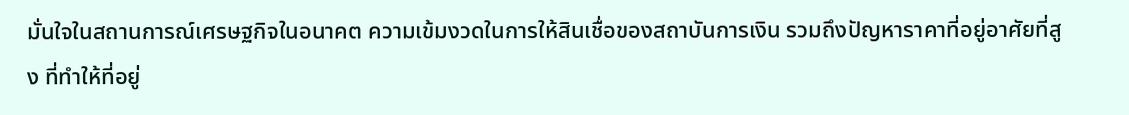มั่นใจในสถานการณ์เศรษฐกิจในอนาคต ความเข้มงวดในการให้สินเชื่อของสถาบันการเงิน รวมถึงปัญหาราคาที่อยู่อาศัยที่สูง ที่ทำให้ที่อยู่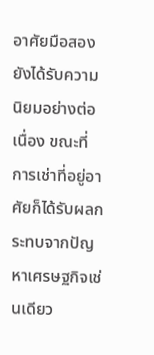อาศัยมือสองยังได้รับความนิยมอย่างต่อเนื่อง ขณะที่การเช่าที่อยู่อาศัยก็ได้รับผลกระทบจากปัญหาเศรษฐกิจเช่นเดียว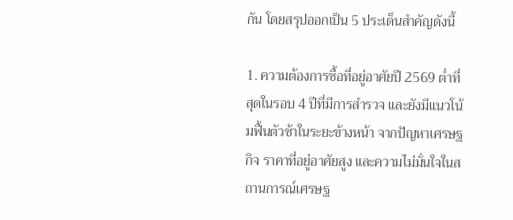กัน โดยสรุปออกเป็น 5 ประเด็นสำคัญดังนี้

1. ความต้องการซื้อที่อยู่อาศัยปี 2569 ต่ำที่สุดในรอบ 4 ปีที่มีการสำรวจ และยังมีแนวโน้มฟื้นตัวช้าในระยะข้างหน้า จากปัญหาเศรษฐกิจ ราคาที่อยู่อาศัยสูง และความไม่มั่นใจในสถานการณ์เศรษฐ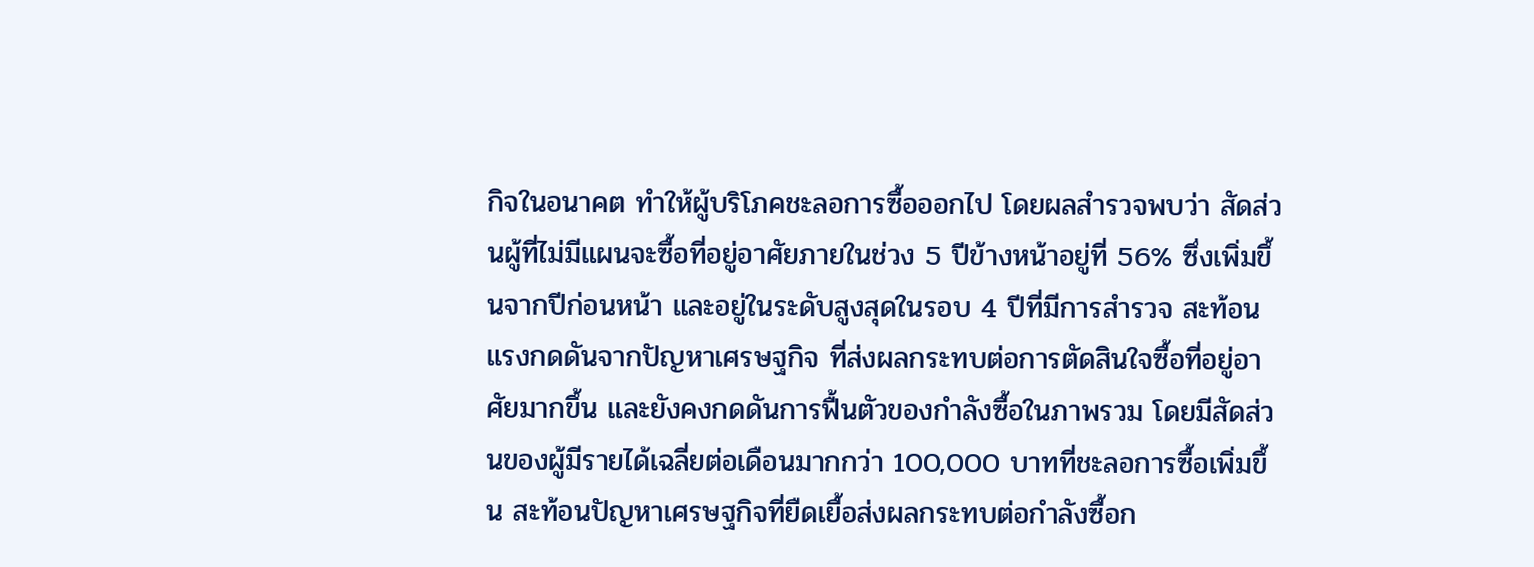กิจในอนาคต ทำให้ผู้บริโภคชะลอการซื้อออกไป โดยผลสำรวจพบว่า สัดส่วนผู้ที่ไม่มีแผนจะซื้อที่อยู่อาศัยภายในช่วง 5 ปีข้างหน้าอยู่ที่ 56% ซึ่งเพิ่มขึ้นจากปีก่อนหน้า และอยู่ในระดับสูงสุดในรอบ 4 ปีที่มีการสำรวจ สะท้อนแรงกดดันจากปัญหาเศรษฐกิจ ที่ส่งผลกระทบต่อการตัดสินใจซื้อที่อยู่อาศัยมากขึ้น และยังคงกดดันการฟื้นตัวของกำลังซื้อในภาพรวม โดยมีสัดส่วนของผู้มีรายได้เฉลี่ยต่อเดือนมากกว่า 100,000 บาทที่ชะลอการซื้อเพิ่มขึ้น สะท้อนปัญหาเศรษฐกิจที่ยืดเยื้อส่งผลกระทบต่อกำลังซื้อก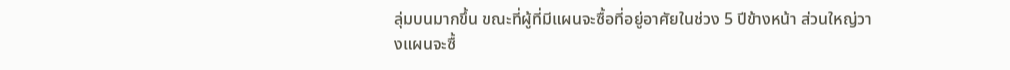ลุ่มบนมากขึ้น ขณะที่ผู้ที่มีแผนจะซื้อที่อยู่อาศัยในช่วง 5 ปีข้างหน้า ส่วนใหญ่วางแผนจะซื้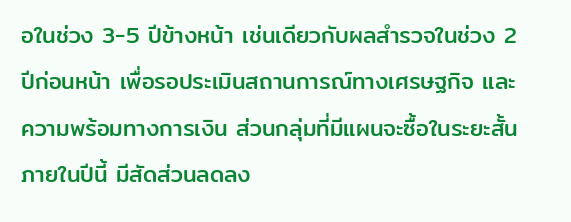อในช่วง 3-5 ปีข้างหน้า เช่นเดียวกับผลสำรวจในช่วง 2 ปีก่อนหน้า เพื่อรอประเมินสถานการณ์ทางเศรษฐกิจ และความพร้อมทางการเงิน ส่วนกลุ่มที่มีแผนจะซื้อในระยะสั้นภายในปีนี้ มีสัดส่วนลดลง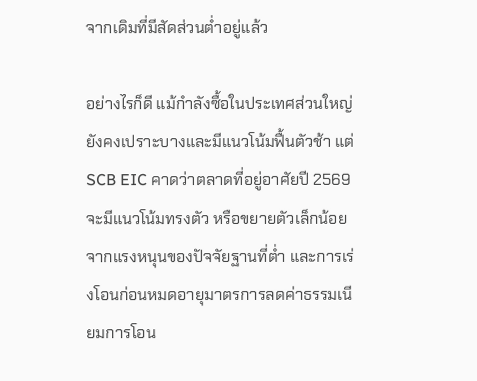จากเดิมที่มีสัดส่วนต่ำอยู่แล้ว

อย่างไรก็ดี แม้กำลังซื้อในประเทศส่วนใหญ่ยังคงเปราะบางและมีแนวโน้มฟื้นตัวช้า แต่ SCB EIC คาดว่าตลาดที่อยู่อาศัยปี 2569 จะมีแนวโน้มทรงตัว หรือขยายตัวเล็กน้อย จากแรงหนุนของปัจจัยฐานที่ต่ำ และการเร่งโอนก่อนหมดอายุมาตรการลดค่าธรรมเนียมการโอน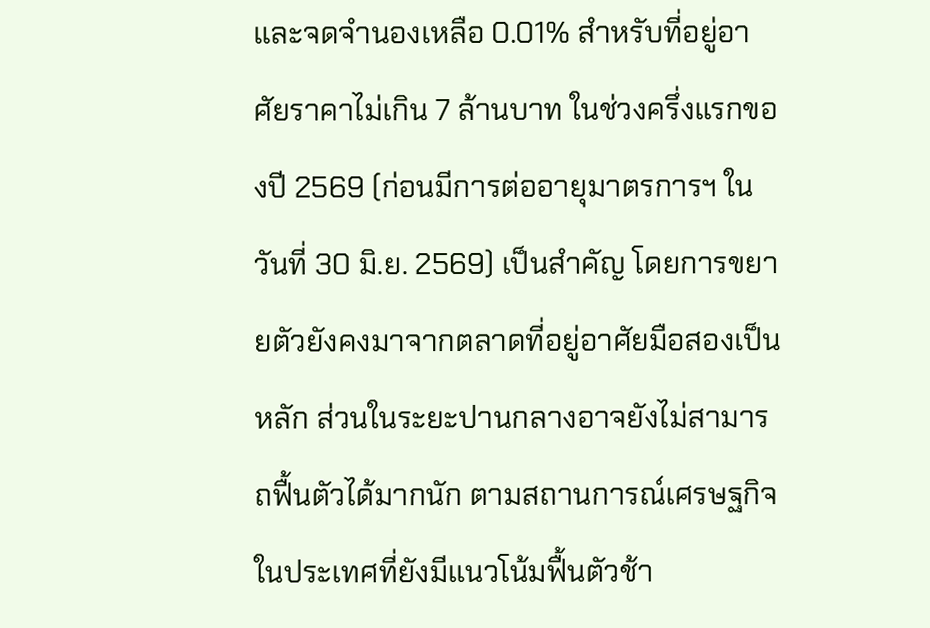และจดจำนองเหลือ 0.01% สำหรับที่อยู่อาศัยราคาไม่เกิน 7 ล้านบาท ในช่วงครึ่งแรกของปี 2569 (ก่อนมีการต่ออายุมาตรการฯ ในวันที่ 30 มิ.ย. 2569) เป็นสำคัญ โดยการขยายตัวยังคงมาจากตลาดที่อยู่อาศัยมือสองเป็นหลัก ส่วนในระยะปานกลางอาจยังไม่สามารถฟื้นตัวได้มากนัก ตามสถานการณ์เศรษฐกิจในประเทศที่ยังมีแนวโน้มฟื้นตัวช้า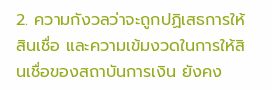2. ความกังวลว่าจะถูกปฏิเสธการให้สินเชื่อ และความเข้มงวดในการให้สินเชื่อของสถาบันการเงิน ยังคง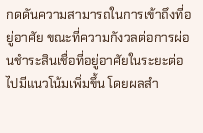กดดันความสามารถในการเข้าถึงที่อยู่อาศัย ขณะที่ความกังวลต่อการผ่อนชำระสินเชื่อที่อยู่อาศัยในระยะต่อไปมีแนวโน้มเพิ่มขึ้น โดยผลสำ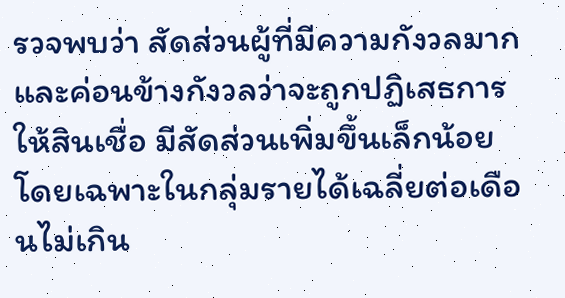รวจพบว่า สัดส่วนผู้ที่มีความกังวลมาก และค่อนข้างกังวลว่าจะถูกปฏิเสธการให้สินเชื่อ มีสัดส่วนเพิ่มขึ้นเล็กน้อย โดยเฉพาะในกลุ่มรายได้เฉลี่ยต่อเดือนไม่เกิน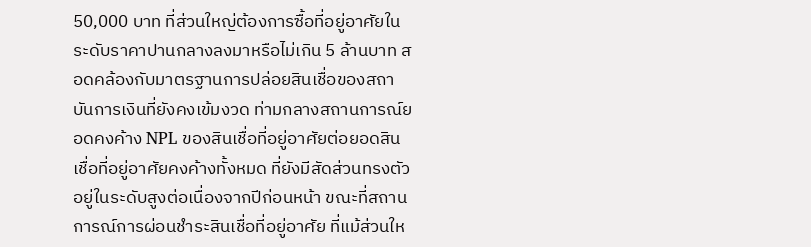50,000 บาท ที่ส่วนใหญ่ต้องการซื้อที่อยู่อาศัยในระดับราคาปานกลางลงมาหรือไม่เกิน 5 ล้านบาท สอดคล้องกับมาตรฐานการปล่อยสินเชื่อของสถาบันการเงินที่ยังคงเข้มงวด ท่ามกลางสถานการณ์ยอดคงค้าง NPL ของสินเชื่อที่อยู่อาศัยต่อยอดสินเชื่อที่อยู่อาศัยคงค้างทั้งหมด ที่ยังมีสัดส่วนทรงตัวอยู่ในระดับสูงต่อเนื่องจากปีก่อนหน้า ขณะที่สถานการณ์การผ่อนชำระสินเชื่อที่อยู่อาศัย ที่แม้ส่วนให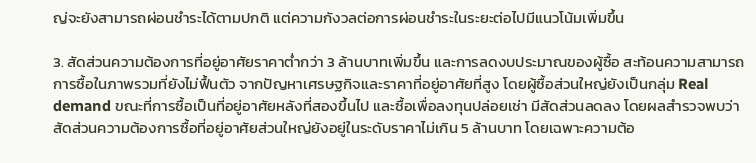ญ่จะยังสามารถผ่อนชำระได้ตามปกติ แต่ความกังวลต่อการผ่อนชำระในระยะต่อไปมีแนวโน้มเพิ่มขึ้น

3. สัดส่วนความต้องการที่อยู่อาศัยราคาต่ำกว่า 3 ล้านบาทเพิ่มขึ้น และการลดงบประมาณของผู้ซื้อ สะท้อนความสามารถการซื้อในภาพรวมที่ยังไม่ฟื้นตัว จากปัญหาเศรษฐกิจและราคาที่อยู่อาศัยที่สูง โดยผู้ซื้อส่วนใหญ่ยังเป็นกลุ่ม Real demand ขณะที่การซื้อเป็นที่อยู่อาศัยหลังที่สองขึ้นไป และซื้อเพื่อลงทุนปล่อยเช่า มีสัดส่วนลดลง โดยผลสำรวจพบว่า สัดส่วนความต้องการซื้อที่อยู่อาศัยส่วนใหญ่ยังอยู่ในระดับราคาไม่เกิน 5 ล้านบาท โดยเฉพาะความต้อ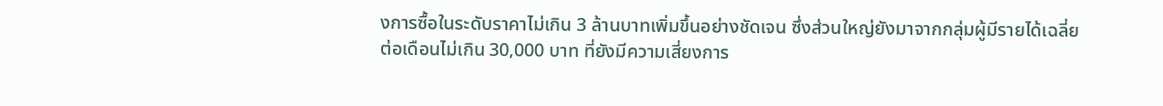งการซื้อในระดับราคาไม่เกิน 3 ล้านบาทเพิ่มขึ้นอย่างชัดเจน ซึ่งส่วนใหญ่ยังมาจากกลุ่มผู้มีรายได้เฉลี่ยต่อเดือนไม่เกิน 30,000 บาท ที่ยังมีความเสี่ยงการ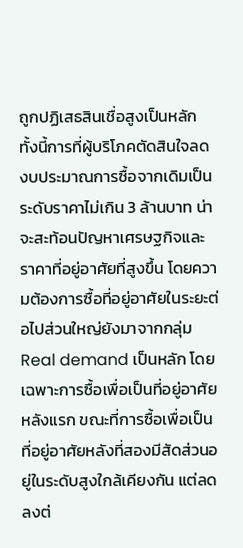ถูกปฏิเสธสินเชื่อสูงเป็นหลัก ทั้งนี้การที่ผู้บริโภคตัดสินใจลดงบประมาณการซื้อจากเดิมเป็นระดับราคาไม่เกิน 3 ล้านบาท น่าจะสะท้อนปัญหาเศรษฐกิจและราคาที่อยู่อาศัยที่สูงขึ้น โดยความต้องการซื้อที่อยู่อาศัยในระยะต่อไปส่วนใหญ่ยังมาจากกลุ่ม Real demand เป็นหลัก โดยเฉพาะการซื้อเพื่อเป็นที่อยู่อาศัยหลังแรก ขณะที่การซื้อเพื่อเป็นที่อยู่อาศัยหลังที่สองมีสัดส่วนอยู่ในระดับสูงใกล้เคียงกัน แต่ลดลงต่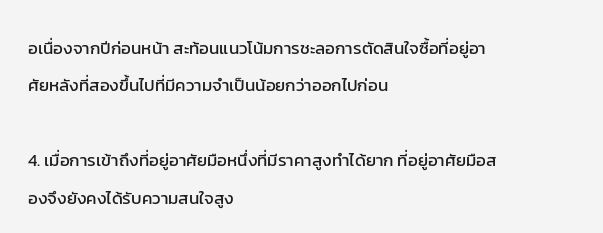อเนื่องจากปีก่อนหน้า สะท้อนแนวโน้มการชะลอการตัดสินใจซื้อที่อยู่อาศัยหลังที่สองขึ้นไปที่มีความจำเป็นน้อยกว่าออกไปก่อน

4. เมื่อการเข้าถึงที่อยู่อาศัยมือหนึ่งที่มีราคาสูงทำได้ยาก ที่อยู่อาศัยมือสองจึงยังคงได้รับความสนใจสูง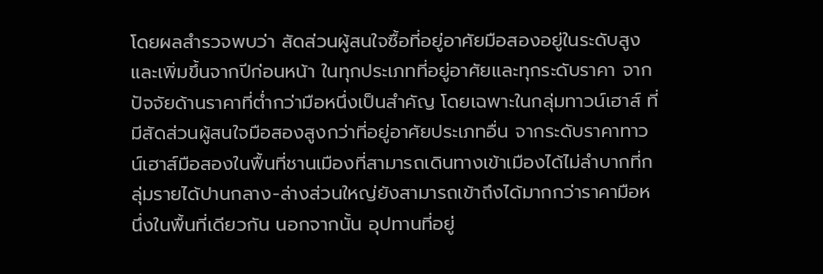โดยผลสำรวจพบว่า สัดส่วนผู้สนใจซื้อที่อยู่อาศัยมือสองอยู่ในระดับสูงและเพิ่มขึ้นจากปีก่อนหน้า ในทุกประเภทที่อยู่อาศัยและทุกระดับราคา จากปัจจัยด้านราคาที่ต่ำกว่ามือหนึ่งเป็นสำคัญ โดยเฉพาะในกลุ่มทาวน์เฮาส์ ที่มีสัดส่วนผู้สนใจมือสองสูงกว่าที่อยู่อาศัยประเภทอื่น จากระดับราคาทาวน์เฮาส์มือสองในพื้นที่ชานเมืองที่สามารถเดินทางเข้าเมืองได้ไม่ลำบากที่กลุ่มรายได้ปานกลาง-ล่างส่วนใหญ่ยังสามารถเข้าถึงได้มากกว่าราคามือหนึ่งในพื้นที่เดียวกัน นอกจากนั้น อุปทานที่อยู่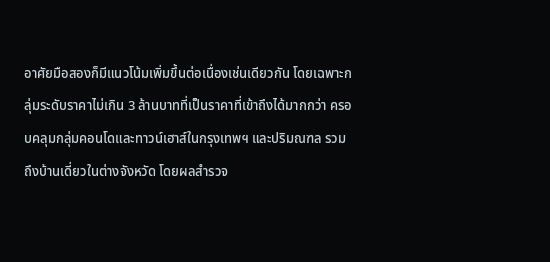อาศัยมือสองก็มีแนวโน้มเพิ่มขึ้นต่อเนื่องเช่นเดียวกัน โดยเฉพาะกลุ่มระดับราคาไม่เกิน 3 ล้านบาทที่เป็นราคาที่เข้าถึงได้มากกว่า ครอบคลุมกลุ่มคอนโดและทาวน์เฮาส์ในกรุงเทพฯ และปริมณฑล รวมถึงบ้านเดี่ยวในต่างจังหวัด โดยผลสำรวจ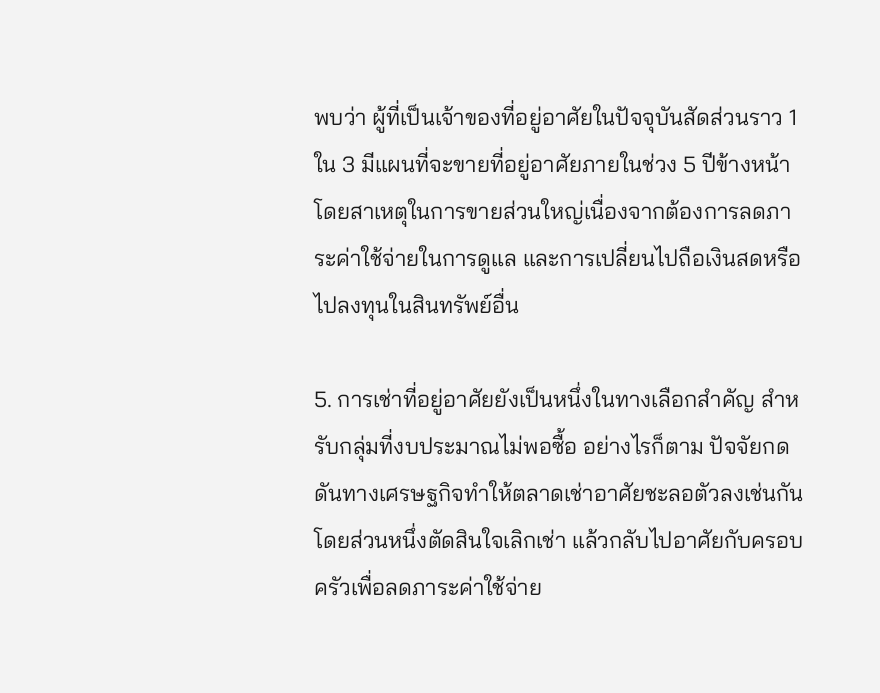พบว่า ผู้ที่เป็นเจ้าของที่อยู่อาศัยในปัจจุบันสัดส่วนราว 1 ใน 3 มีแผนที่จะขายที่อยู่อาศัยภายในช่วง 5 ปีข้างหน้า โดยสาเหตุในการขายส่วนใหญ่เนื่องจากต้องการลดภาระค่าใช้จ่ายในการดูแล และการเปลี่ยนไปถือเงินสดหรือไปลงทุนในสินทรัพย์อื่น

5. การเช่าที่อยู่อาศัยยังเป็นหนึ่งในทางเลือกสำคัญ สำหรับกลุ่มที่งบประมาณไม่พอซื้อ อย่างไรก็ตาม ปัจจัยกดดันทางเศรษฐกิจทำให้ตลาดเช่าอาศัยชะลอตัวลงเช่นกัน โดยส่วนหนึ่งตัดสินใจเลิกเช่า แล้วกลับไปอาศัยกับครอบครัวเพื่อลดภาระค่าใช้จ่าย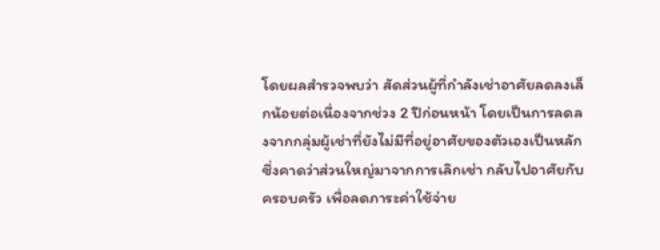โดยผลสำรวจพบว่า สัดส่วนผู้ที่กำลังเช่าอาศัยลดลงเล็กน้อยต่อเนื่องจากช่วง 2 ปีก่อนหน้า โดยเป็นการลดลงจากกลุ่มผู้เช่าที่ยังไม่มีที่อยู่อาศัยของตัวเองเป็นหลัก ซึ่งคาดว่าส่วนใหญ่มาจากการเลิกเช่า กลับไปอาศัยกับครอบครัว เพื่อลดภาระค่าใช้จ่าย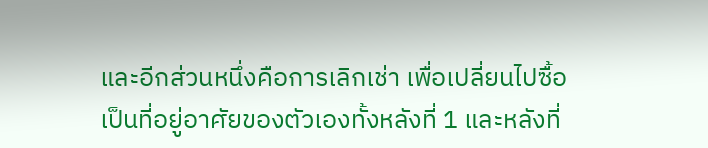และอีกส่วนหนึ่งคือการเลิกเช่า เพื่อเปลี่ยนไปซื้อเป็นที่อยู่อาศัยของตัวเองทั้งหลังที่ 1 และหลังที่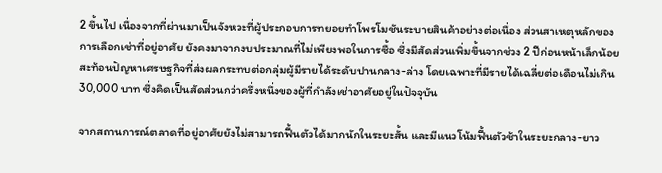2 ขึ้นไป เนื่องจากที่ผ่านมาเป็นจังหวะที่ผู้ประกอบการทยอยทำโพรโมชันระบายสินค้าอย่างต่อเนื่อง ส่วนสาเหตุหลักของการเลือกเช่าที่อยู่อาศัย ยังคงมาจากงบประมาณที่ไม่เพียงพอในการซื้อ ซึ่งมีสัดส่วนเพิ่มขึ้นจากช่วง 2 ปีก่อนหน้าเล็กน้อย สะท้อนปัญหาเศรษฐกิจที่ส่งผลกระทบต่อกลุ่มผู้มีรายได้ระดับปานกลาง-ล่าง โดยเฉพาะที่มีรายได้เฉลี่ยต่อเดือนไม่เกิน 30,000 บาท ซึ่งคิดเป็นสัดส่วนกว่าครึ่งหนึ่งของผู้ที่กำลังเช่าอาศัยอยู่ในปัจจุบัน

จากสถานการณ์ตลาดที่อยู่อาศัยยังไม่สามารถฟื้นตัวได้มากนักในระยะสั้น และมีแนวโน้มฟื้นตัวช้าในระยะกลาง-ยาว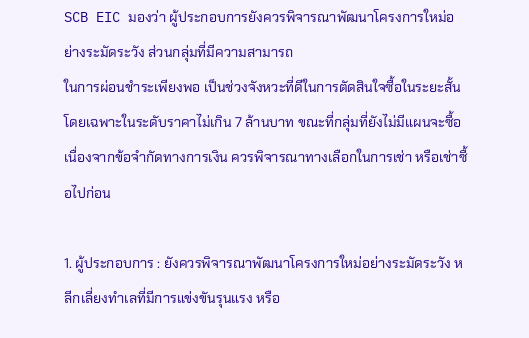SCB EIC มองว่า ผู้ประกอบการยังควรพิจารณาพัฒนาโครงการใหม่อย่างระมัดระวัง ส่วนกลุ่มที่มีความสามารถ
ในการผ่อนชำระเพียงพอ เป็นช่วงจังหวะที่ดีในการตัดสินใจซื้อในระยะสั้น โดยเฉพาะในระดับราคาไม่เกิน 7 ล้านบาท ขณะที่กลุ่มที่ยังไม่มีแผนจะซื้อ เนื่องจากข้อจำกัดทางการเงิน ควรพิจารณาทางเลือกในการเช่า หรือเช่าซื้อไปก่อน

1. ผู้ประกอบการ : ยังควรพิจารณาพัฒนาโครงการใหม่อย่างระมัดระวัง หลีกเลี่ยงทำเลที่มีการแข่งขันรุนแรง หรือ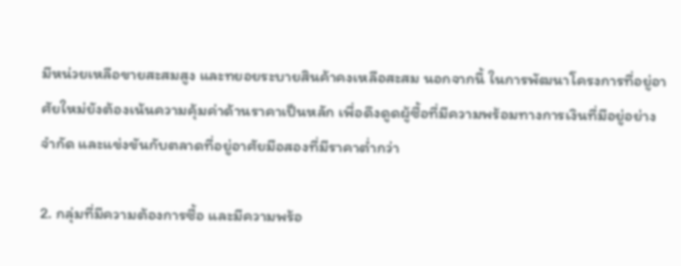มีหน่วยเหลือขายสะสมสูง และทยอยระบายสินค้าคงเหลือสะสม นอกจากนี้ ในการพัฒนาโครงการที่อยู่อาศัยใหม่ยังต้องเน้นความคุ้มค่าด้านราคาเป็นหลัก เพื่อดึงดูดผู้ซื้อที่มีความพร้อมทางการเงินที่มีอยู่อย่างจำกัด และแข่งขันกับตลาดที่อยู่อาศัยมือสองที่มีราคาต่ำกว่า

2. กลุ่มที่มีความต้องการซื้อ และมีความพร้อ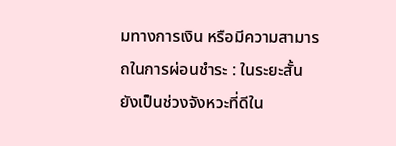มทางการเงิน หรือมีความสามารถในการผ่อนชำระ : ในระยะสั้น ยังเป็นช่วงจังหวะที่ดีใน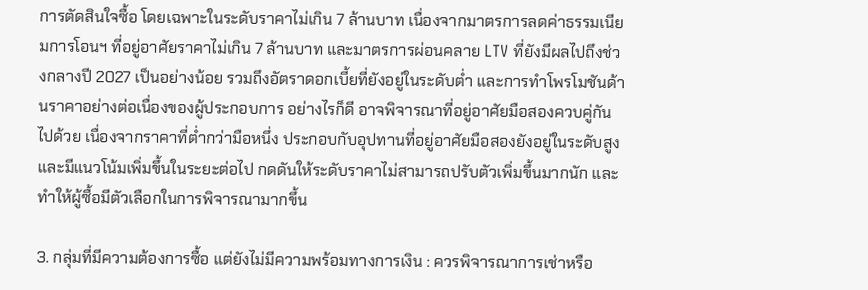การตัดสินใจซื้อ โดยเฉพาะในระดับราคาไม่เกิน 7 ล้านบาท เนื่องจากมาตรการลดค่าธรรมเนียมการโอนฯ ที่อยู่อาศัยราคาไม่เกิน 7 ล้านบาท และมาตรการผ่อนคลาย LTV ที่ยังมีผลไปถึงช่วงกลางปี 2027 เป็นอย่างน้อย รวมถึงอัตราดอกเบี้ยที่ยังอยู่ในระดับต่ำ และการทำโพรโมชันด้านราคาอย่างต่อเนื่องของผู้ประกอบการ อย่างไรก็ดี อาจพิจารณาที่อยู่อาศัยมือสองควบคู่กันไปด้วย เนื่องจากราคาที่ต่ำกว่ามือหนึ่ง ประกอบกับอุปทานที่อยู่อาศัยมือสองยังอยู่ในระดับสูงและมีแนวโน้มเพิ่มขึ้นในระยะต่อไป กดดันให้ระดับราคาไม่สามารถปรับตัวเพิ่มขึ้นมากนัก และทำให้ผู้ซื้อมีตัวเลือกในการพิจารณามากขึ้น

3. กลุ่มที่มีความต้องการซื้อ แต่ยังไม่มีความพร้อมทางการเงิน : ควรพิจารณาการเช่าหรือ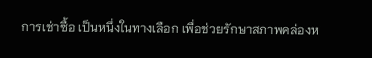การเช่าซื้อ เป็นหนึ่งในทางเลือก เพื่อช่วยรักษาสภาพคล่องห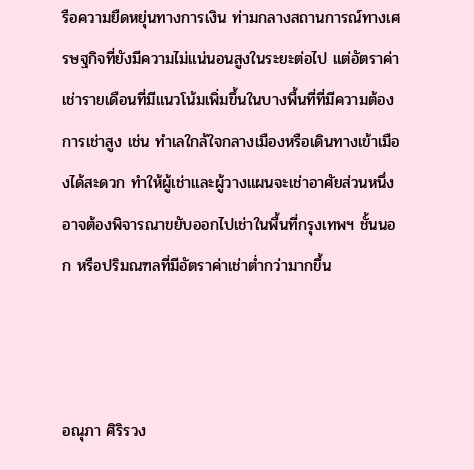รือความยืดหยุ่นทางการเงิน ท่ามกลางสถานการณ์ทางเศรษฐกิจที่ยังมีความไม่แน่นอนสูงในระยะต่อไป แต่อัตราค่าเช่ารายเดือนที่มีแนวโน้มเพิ่มขึ้นในบางพื้นที่ที่มีความต้องการเช่าสูง เช่น ทำเลใกล้ใจกลางเมืองหรือเดินทางเข้าเมืองได้สะดวก ทำให้ผู้เช่าและผู้วางแผนจะเช่าอาศัยส่วนหนึ่งอาจต้องพิจารณาขยับออกไปเช่าในพื้นที่กรุงเทพฯ ชั้นนอก หรือปริมณฑลที่มีอัตราค่าเช่าต่ำกว่ามากขึ้น



อณุภา ศิริรวง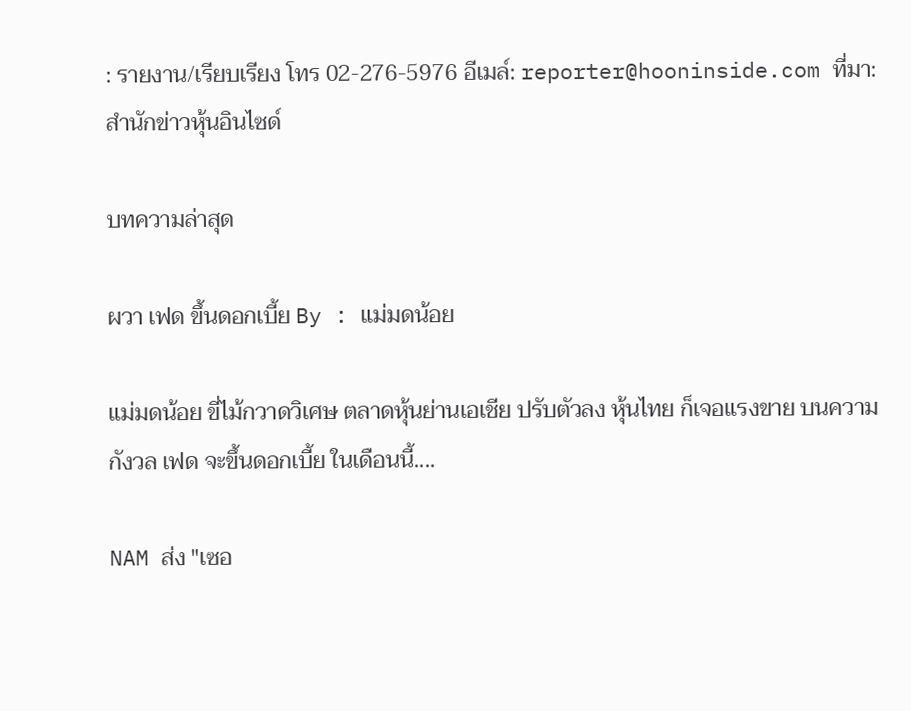: รายงาน/เรียบเรียง โทร 02-276-5976 อีเมล์: reporter@hooninside.com ที่มา: สำนักข่าวหุ้นอินไซด์

บทความล่าสุด

ผวา เฟด ขึ้นดอกเบี้ย By : แม่มดน้อย

แม่มดน้อย ขี่ไม้กวาดวิเศษ ตลาดหุ้นย่านเอเชีย ปรับตัวลง หุ้นไทย ก็เจอแรงขาย บนความกังวล เฟด จะขึ้นดอกเบี้ย ในเดือนนี้....

NAM ส่ง "เซอ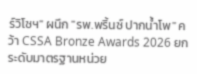ร์วิโซฯ" ผนึก "รพ.พริ้นซ์ ปากน้ำโพ" คว้า CSSA Bronze Awards 2026 ยกระดับมาตรฐานหน่วย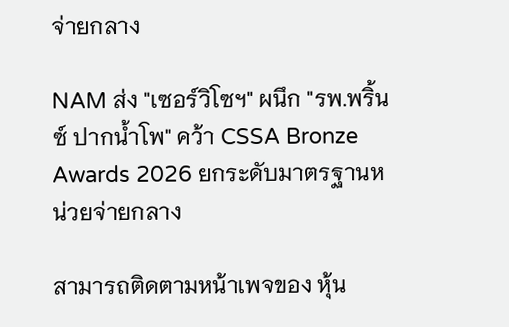จ่ายกลาง

NAM ส่ง "เซอร์วิโซฯ" ผนึก "รพ.พริ้นซ์ ปากน้ำโพ" คว้า CSSA Bronze Awards 2026 ยกระดับมาตรฐานหน่วยจ่ายกลาง

สามารถติดตามหน้าเพจของ หุ้น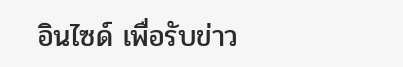อินไซด์ เพื่อรับข่าว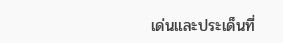เด่นและประเด็นที่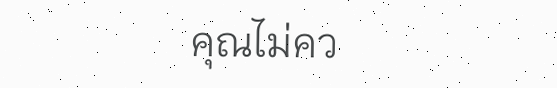คุณไม่คว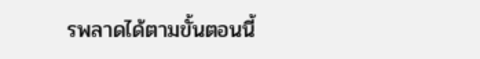รพลาดได้ตามขั้นตอนนี้